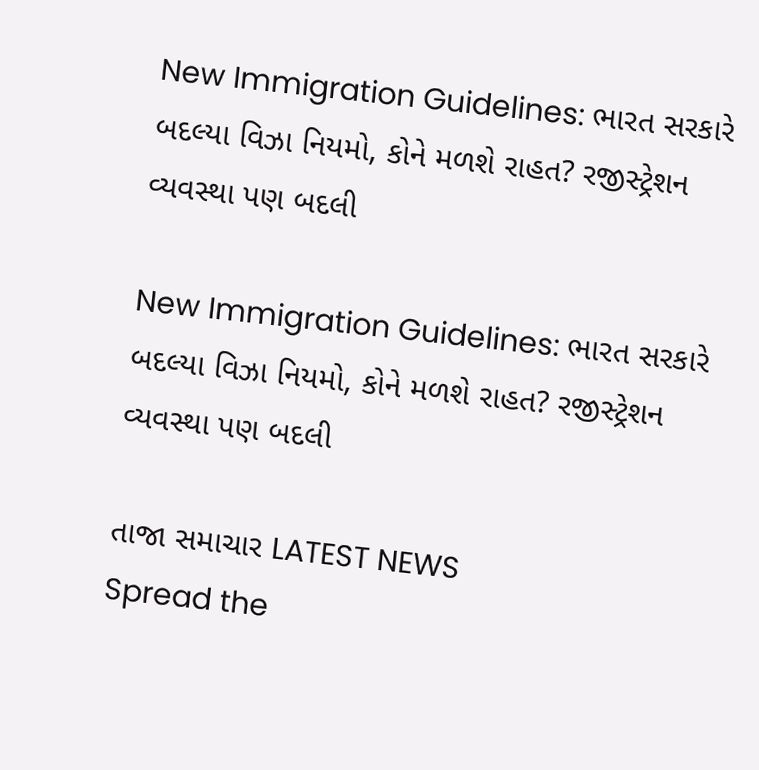New Immigration Guidelines: ભારત સરકારે બદલ્યા વિઝા નિયમો, કોને મળશે રાહત? રજીસ્ટ્રેશન વ્યવસ્થા પણ બદલી

New Immigration Guidelines: ભારત સરકારે બદલ્યા વિઝા નિયમો, કોને મળશે રાહત? રજીસ્ટ્રેશન વ્યવસ્થા પણ બદલી

તાજા સમાચાર LATEST NEWS
Spread the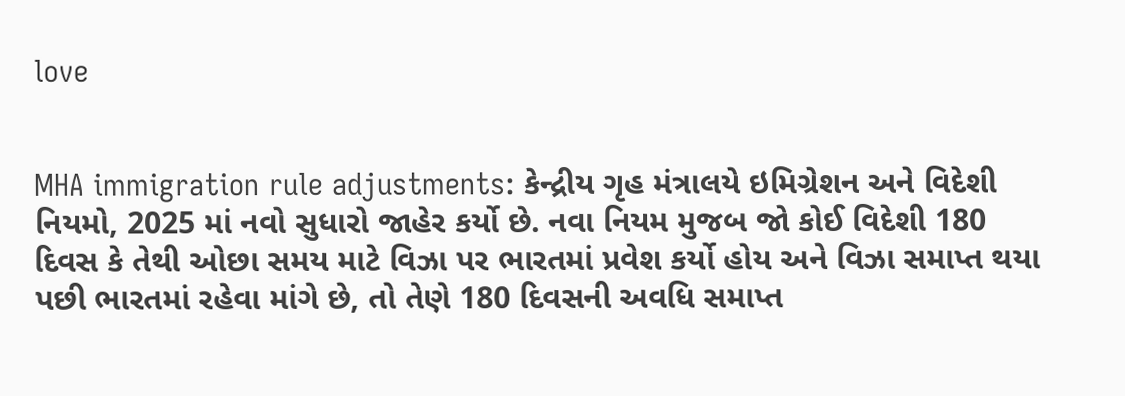love


MHA immigration rule adjustments: કેન્દ્રીય ગૃહ મંત્રાલયે ઇમિગ્રેશન અને વિદેશી નિયમો, 2025 માં નવો સુધારો જાહેર કર્યો છે. નવા નિયમ મુજબ જો કોઈ વિદેશી 180 દિવસ કે તેથી ઓછા સમય માટે વિઝા પર ભારતમાં પ્રવેશ કર્યો હોય અને વિઝા સમાપ્ત થયા પછી ભારતમાં રહેવા માંગે છે, તો તેણે 180 દિવસની અવધિ સમાપ્ત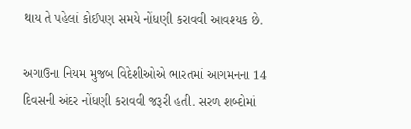થાય તે પહેલાં કોઈપણ સમયે નોંધણી કરાવવી આવશ્યક છે.

અગાઉના નિયમ મુજબ વિદેશીઓએ ભારતમાં આગમનના 14 દિવસની અંદર નોંધણી કરાવવી જરૂરી હતી. સરળ શબ્દોમાં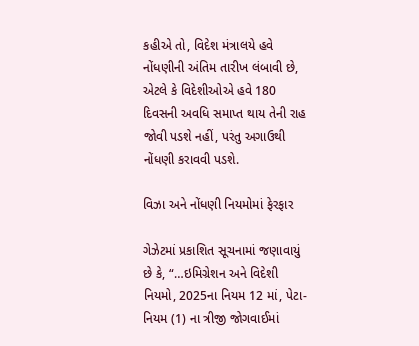કહીએ તો, વિદેશ મંત્રાલયે હવે નોંધણીની અંતિમ તારીખ લંબાવી છે, એટલે કે વિદેશીઓએ હવે 180 દિવસની અવધિ સમાપ્ત થાય તેની રાહ જોવી પડશે નહીં, પરંતુ અગાઉથી નોંધણી કરાવવી પડશે.

વિઝા અને નોંધણી નિયમોમાં ફેરફાર

ગેઝેટમાં પ્રકાશિત સૂચનામાં જણાવાયું છે કે, “…ઇમિગ્રેશન અને વિદેશી નિયમો, 2025ના નિયમ 12 માં, પેટા-નિયમ (1) ના ત્રીજી જોગવાઈમાં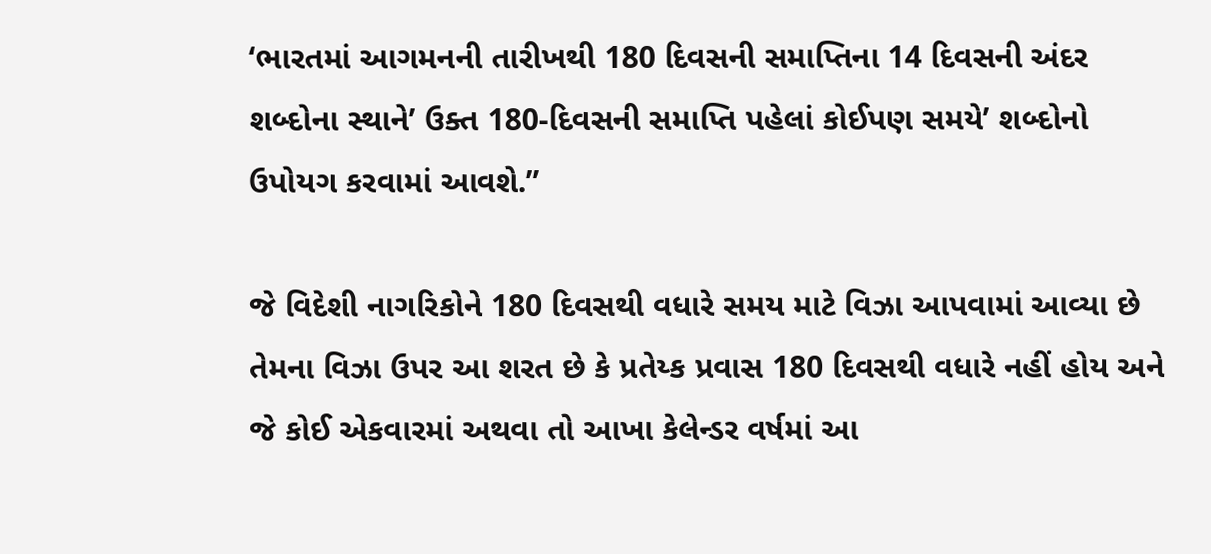‘ભારતમાં આગમનની તારીખથી 180 દિવસની સમાપ્તિના 14 દિવસની અંદર શબ્દોના સ્થાને’ ઉક્ત 180-દિવસની સમાપ્તિ પહેલાં કોઈપણ સમયે’ શબ્દોનો ઉપોયગ કરવામાં આવશે.”

જે વિદેશી નાગરિકોને 180 દિવસથી વધારે સમય માટે વિઝા આપવામાં આવ્યા છે તેમના વિઝા ઉપર આ શરત છે કે પ્રતેય્ક પ્રવાસ 180 દિવસથી વધારે નહીં હોય અને જે કોઈ એકવારમાં અથવા તો આખા કેલેન્ડર વર્ષમાં આ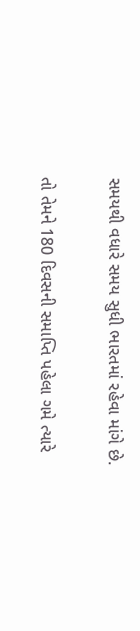સમયથી વધારે સમય સુધી ભારતમાં રહેવા માંગે છે.

તો તેમને 180 દિવસની સમાપ્તિ પહેલા ગમે ત્યારે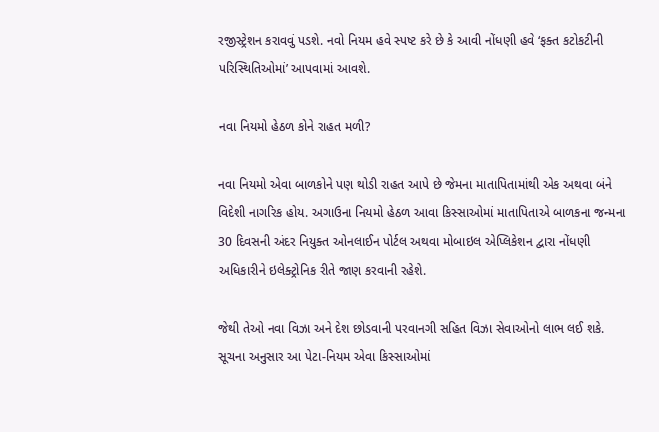રજીસ્ટ્રેશન કરાવવું પડશે. નવો નિયમ હવે સ્પષ્ટ કરે છે કે આવી નોંધણી હવે ‘ફક્ત કટોકટીની પરિસ્થિતિઓમાં’ આપવામાં આવશે.

નવા નિયમો હેઠળ કોને રાહત મળી?

નવા નિયમો એવા બાળકોને પણ થોડી રાહત આપે છે જેમના માતાપિતામાંથી એક અથવા બંને વિદેશી નાગરિક હોય. અગાઉના નિયમો હેઠળ આવા કિસ્સાઓમાં માતાપિતાએ બાળકના જન્મના 30 દિવસની અંદર નિયુક્ત ઓનલાઈન પોર્ટલ અથવા મોબાઇલ એપ્લિકેશન દ્વારા નોંધણી અધિકારીને ઇલેક્ટ્રોનિક રીતે જાણ કરવાની રહેશે.

જેથી તેઓ નવા વિઝા અને દેશ છોડવાની પરવાનગી સહિત વિઝા સેવાઓનો લાભ લઈ શકે. સૂચના અનુસાર આ પેટા-નિયમ એવા કિસ્સાઓમાં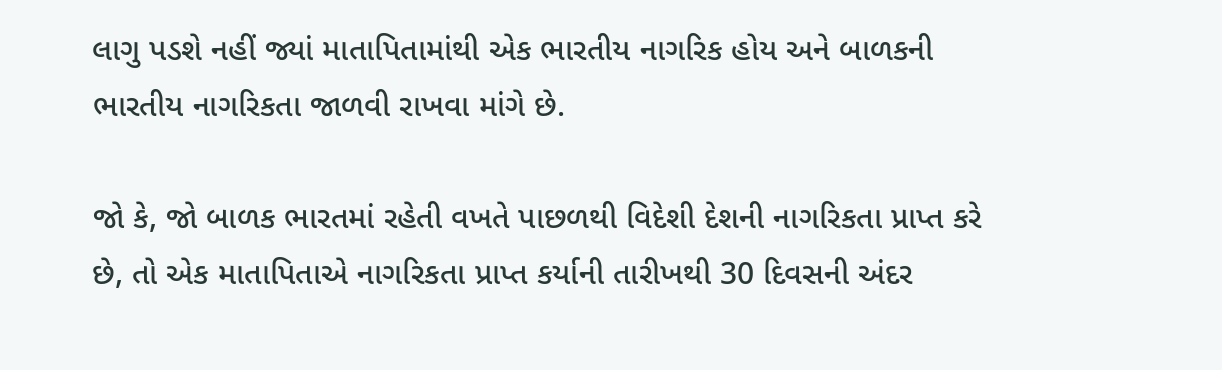લાગુ પડશે નહીં જ્યાં માતાપિતામાંથી એક ભારતીય નાગરિક હોય અને બાળકની ભારતીય નાગરિકતા જાળવી રાખવા માંગે છે.

જો કે, જો બાળક ભારતમાં રહેતી વખતે પાછળથી વિદેશી દેશની નાગરિકતા પ્રાપ્ત કરે છે, તો એક માતાપિતાએ નાગરિકતા પ્રાપ્ત કર્યાની તારીખથી 30 દિવસની અંદર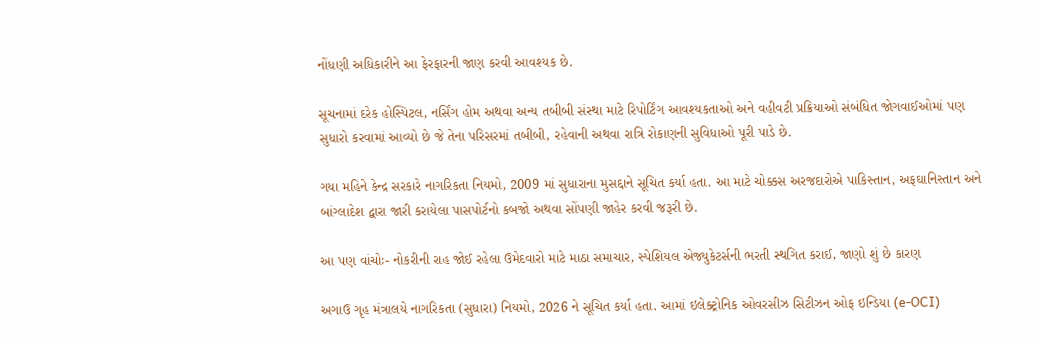નોંધણી અધિકારીને આ ફેરફારની જાણ કરવી આવશ્યક છે.

સૂચનામાં દરેક હોસ્પિટલ, નર્સિંગ હોમ અથવા અન્ય તબીબી સંસ્થા માટે રિપોર્ટિંગ આવશ્યકતાઓ અને વહીવટી પ્રક્રિયાઓ સંબંધિત જોગવાઈઓમાં પણ સુધારો કરવામાં આવ્યો છે જે તેના પરિસરમાં તબીબી, રહેવાની અથવા રાત્રિ રોકાણની સુવિધાઓ પૂરી પાડે છે.

ગયા મહિને કેન્દ્ર સરકારે નાગરિકતા નિયમો, 2009 માં સુધારાના મુસદ્દાને સૂચિત કર્યા હતા. આ માટે ચોક્કસ અરજદારોએ પાકિસ્તાન, અફઘાનિસ્તાન અને બાંગ્લાદેશ દ્વારા જારી કરાયેલા પાસપોર્ટનો કબજો અથવા સોંપણી જાહેર કરવી જરૂરી છે.

આ પણ વાંચોઃ- નોકરીની રાહ જોઈ રહેલા ઉમેદવારો માટે માઠા સમાચાર, સ્પેશિયલ એજ્યુકેટર્સની ભરતી સ્થગિત કરાઈ, જાણો શું છે કારણ

અગાઉ ગૃહ મંત્રાલયે નાગરિકતા (સુધારા) નિયમો, 2026 ને સૂચિત કર્યા હતા. આમાં ઇલેક્ટ્રોનિક ઓવરસીઝ સિટીઝન ઓફ ઇન્ડિયા (e-OCI)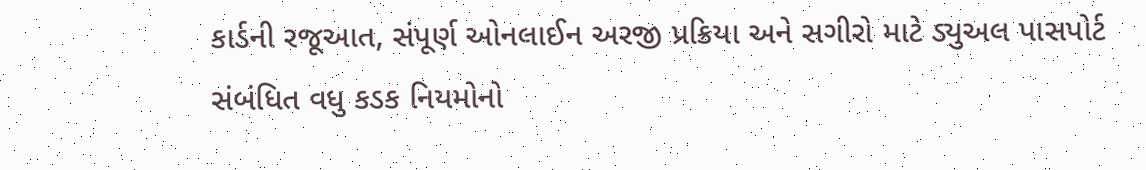કાર્ડની રજૂઆત, સંપૂર્ણ ઓનલાઈન અરજી પ્રક્રિયા અને સગીરો માટે ડ્યુઅલ પાસપોર્ટ સંબંધિત વધુ કડક નિયમોનો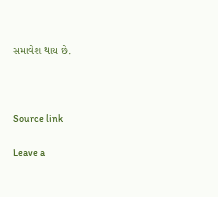સમાવેશ થાય છે.



Source link

Leave a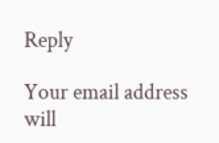Reply

Your email address will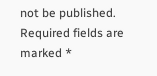not be published. Required fields are marked *